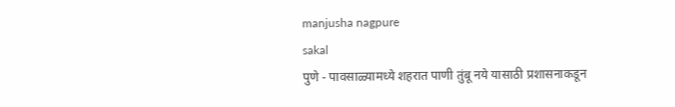manjusha nagpure
sakal
पुणे - पावसाळ्यामध्ये शहरात पाणी तुंबू नये यासाठी प्रशासनाकडून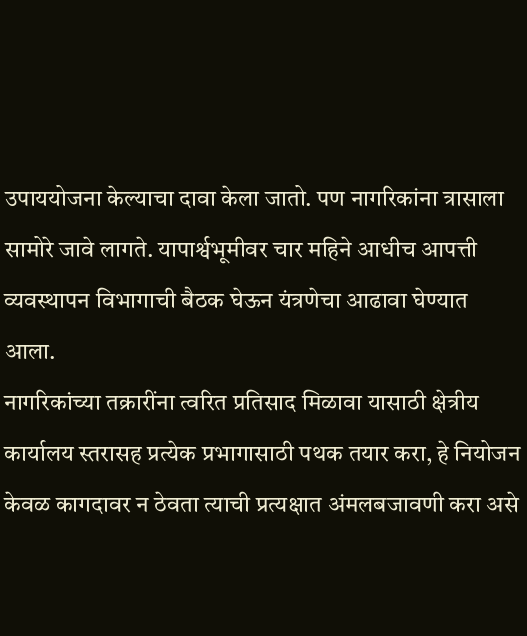उपाययोजना केल्याचा दावा केला जातो. पण नागरिकांना त्रासाला सामोरे जावे लागते. यापार्श्वभूमीवर चार महिने आधीच आपत्ती व्यवस्थापन विभागाची बैठक घेऊन यंत्रणेचा आढावा घेण्यात आला.
नागरिकांच्या तक्रारींना त्वरित प्रतिसाद मिळावा यासाठी क्षेत्रीय कार्यालय स्तरासह प्रत्येक प्रभागासाठी पथक तयार करा, हे नियोजन केवळ कागदावर न ठेवता त्याची प्रत्यक्षात अंमलबजावणी करा असे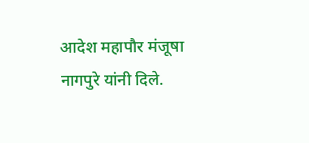आदेश महापौर मंजूषा नागपुरे यांनी दिले.